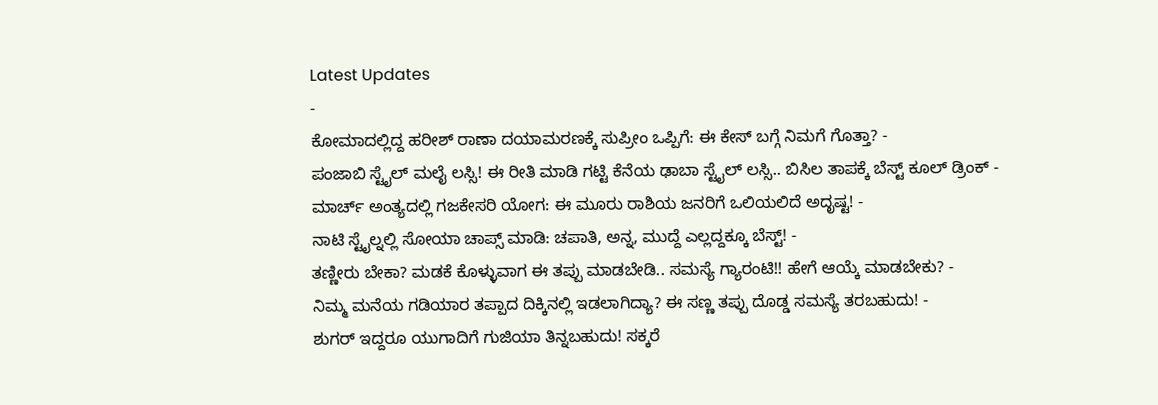Latest Updates
-
ಕೋಮಾದಲ್ಲಿದ್ದ ಹರೀಶ್ ರಾಣಾ ದಯಾಮರಣಕ್ಕೆ ಸುಪ್ರೀಂ ಒಪ್ಪಿಗೆ: ಈ ಕೇಸ್ ಬಗ್ಗೆ ನಿಮಗೆ ಗೊತ್ತಾ? -
ಪಂಜಾಬಿ ಸ್ಟೈಲ್ ಮಲೈ ಲಸ್ಸಿ! ಈ ರೀತಿ ಮಾಡಿ ಗಟ್ಟಿ ಕೆನೆಯ ಢಾಬಾ ಸ್ಟೈಲ್ ಲಸ್ಸಿ.. ಬಿಸಿಲ ತಾಪಕ್ಕೆ ಬೆಸ್ಟ್ ಕೂಲ್ ಡ್ರಿಂಕ್ -
ಮಾರ್ಚ್ ಅಂತ್ಯದಲ್ಲಿ ಗಜಕೇಸರಿ ಯೋಗ: ಈ ಮೂರು ರಾಶಿಯ ಜನರಿಗೆ ಒಲಿಯಲಿದೆ ಅದೃಷ್ಟ! -
ನಾಟಿ ಸ್ಟೈಲ್ನಲ್ಲಿ ಸೋಯಾ ಚಾಪ್ಸ್ ಮಾಡಿ: ಚಪಾತಿ, ಅನ್ನ, ಮುದ್ದೆ ಎಲ್ಲದ್ದಕ್ಕೂ ಬೆಸ್ಟ್! -
ತಣ್ಣೀರು ಬೇಕಾ? ಮಡಕೆ ಕೊಳ್ಳುವಾಗ ಈ ತಪ್ಪು ಮಾಡಬೇಡಿ.. ಸಮಸ್ಯೆ ಗ್ಯಾರಂಟಿ!! ಹೇಗೆ ಆಯ್ಕೆ ಮಾಡಬೇಕು? -
ನಿಮ್ಮ ಮನೆಯ ಗಡಿಯಾರ ತಪ್ಪಾದ ದಿಕ್ಕಿನಲ್ಲಿ ಇಡಲಾಗಿದ್ಯಾ? ಈ ಸಣ್ಣ ತಪ್ಪು ದೊಡ್ಡ ಸಮಸ್ಯೆ ತರಬಹುದು! -
ಶುಗರ್ ಇದ್ದರೂ ಯುಗಾದಿಗೆ ಗುಜಿಯಾ ತಿನ್ನಬಹುದು! ಸಕ್ಕರೆ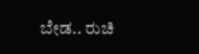ಬೇಡ.. ರುಚಿ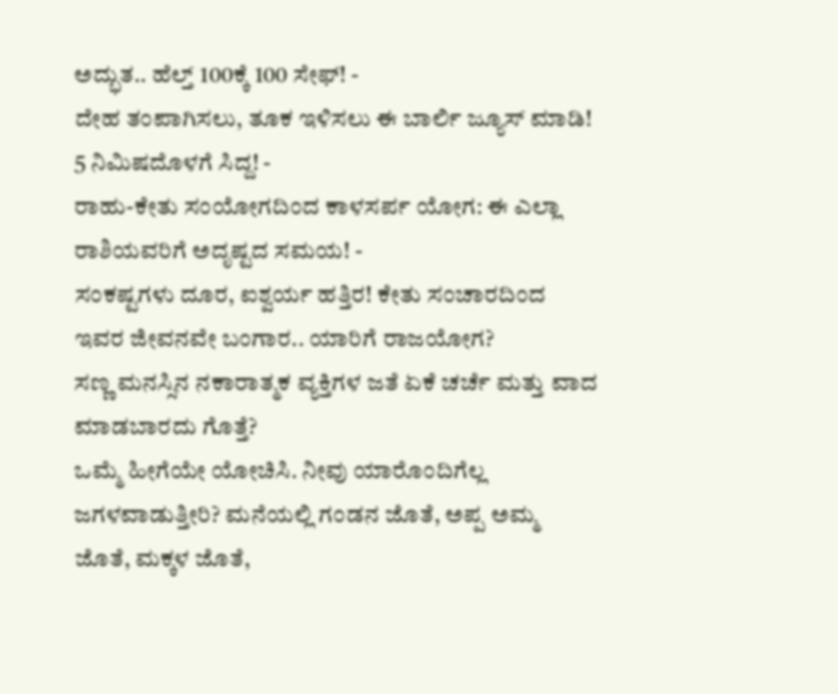ಅದ್ಭುತ.. ಹೆಲ್ತ್ 100ಕ್ಕೆ 100 ಸೇಫ್! -
ದೇಹ ತಂಪಾಗಿಸಲು, ತೂಕ ಇಳಿಸಲು ಈ ಬಾರ್ಲಿ ಜ್ಯೂಸ್ ಮಾಡಿ! 5 ನಿಮಿಷದೊಳಗೆ ಸಿದ್ದ! -
ರಾಹು-ಕೇತು ಸಂಯೋಗದಿಂದ ಕಾಳಸರ್ಪ ಯೋಗ: ಈ ಎಲ್ಲಾ ರಾಶಿಯವರಿಗೆ ಅದೃಷ್ಟದ ಸಮಯ! -
ಸಂಕಷ್ಟಗಳು ದೂರ, ಐಶ್ವರ್ಯ ಹತ್ತಿರ! ಕೇತು ಸಂಚಾರದಿಂದ ಇವರ ಜೀವನವೇ ಬಂಗಾರ.. ಯಾರಿಗೆ ರಾಜಯೋಗ?
ಸಣ್ಣ ಮನಸ್ಸಿನ ನಕಾರಾತ್ಮಕ ವ್ಯಕ್ತಿಗಳ ಜತೆ ಏಕೆ ಚರ್ಚೆ ಮತ್ತು ವಾದ ಮಾಡಬಾರದು ಗೊತ್ತೆ?
ಒಮ್ಮೆ ಹೀಗೆಯೇ ಯೋಚಿಸಿ. ನೀವು ಯಾರೊಂದಿಗೆಲ್ಲ ಜಗಳವಾಡುತ್ತೀರಿ? ಮನೆಯಲ್ಲಿ ಗಂಡನ ಜೊತೆ, ಅಪ್ಪ ಅಮ್ಮ ಜೊತೆ, ಮಕ್ಕಳ ಜೊತೆ,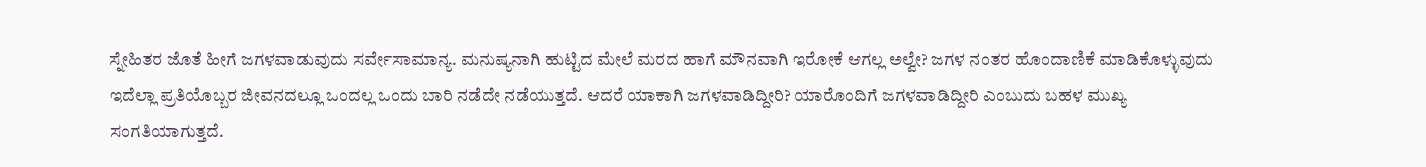ಸ್ನೇಹಿತರ ಜೊತೆ ಹೀಗೆ ಜಗಳವಾಡುವುದು ಸರ್ವೇಸಾಮಾನ್ಯ. ಮನುಷ್ಯನಾಗಿ ಹುಟ್ಟಿದ ಮೇಲೆ ಮರದ ಹಾಗೆ ಮೌನವಾಗಿ ಇರೋಕೆ ಆಗಲ್ಲ ಅಲ್ವೇ? ಜಗಳ ನಂತರ ಹೊಂದಾಣಿಕೆ ಮಾಡಿಕೊಳ್ಳುವುದು ಇದೆಲ್ಲಾ ಪ್ರತಿಯೊಬ್ಬರ ಜೀವನದಲ್ಲೂ ಒಂದಲ್ಲ ಒಂದು ಬಾರಿ ನಡೆದೇ ನಡೆಯುತ್ತದೆ. ಆದರೆ ಯಾಕಾಗಿ ಜಗಳವಾಡಿದ್ದೀರಿ? ಯಾರೊಂದಿಗೆ ಜಗಳವಾಡಿದ್ದೀರಿ ಎಂಬುದು ಬಹಳ ಮುಖ್ಯ ಸಂಗತಿಯಾಗುತ್ತದೆ.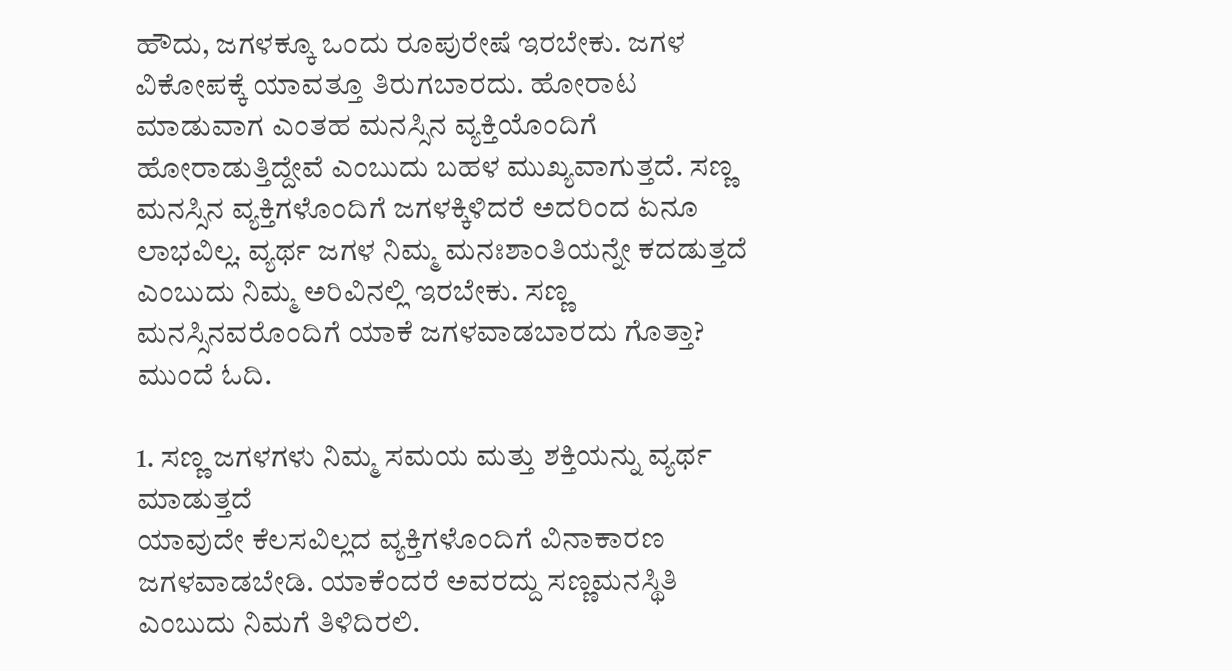ಹೌದು, ಜಗಳಕ್ಕೂ ಒಂದು ರೂಪುರೇಷೆ ಇರಬೇಕು. ಜಗಳ ವಿಕೋಪಕ್ಕೆ ಯಾವತ್ತೂ ತಿರುಗಬಾರದು. ಹೋರಾಟ ಮಾಡುವಾಗ ಎಂತಹ ಮನಸ್ಸಿನ ವ್ಯಕ್ತಿಯೊಂದಿಗೆ ಹೋರಾಡುತ್ತಿದ್ದೇವೆ ಎಂಬುದು ಬಹಳ ಮುಖ್ಯವಾಗುತ್ತದೆ. ಸಣ್ಣ ಮನಸ್ಸಿನ ವ್ಯಕ್ತಿಗಳೊಂದಿಗೆ ಜಗಳಕ್ಕಿಳಿದರೆ ಅದರಿಂದ ಏನೂ ಲಾಭವಿಲ್ಲ. ವ್ಯರ್ಥ ಜಗಳ ನಿಮ್ಮ ಮನಃಶಾಂತಿಯನ್ನೇ ಕದಡುತ್ತದೆ ಎಂಬುದು ನಿಮ್ಮ ಅರಿವಿನಲ್ಲಿ ಇರಬೇಕು. ಸಣ್ಣ ಮನಸ್ಸಿನವರೊಂದಿಗೆ ಯಾಕೆ ಜಗಳವಾಡಬಾರದು ಗೊತ್ತಾ? ಮುಂದೆ ಓದಿ.

1. ಸಣ್ಣ ಜಗಳಗಳು ನಿಮ್ಮ ಸಮಯ ಮತ್ತು ಶಕ್ತಿಯನ್ನು ವ್ಯರ್ಥ ಮಾಡುತ್ತದೆ
ಯಾವುದೇ ಕೆಲಸವಿಲ್ಲದ ವ್ಯಕ್ತಿಗಳೊಂದಿಗೆ ವಿನಾಕಾರಣ ಜಗಳವಾಡಬೇಡಿ. ಯಾಕೆಂದರೆ ಅವರದ್ದು ಸಣ್ಣಮನಸ್ಥಿತಿ ಎಂಬುದು ನಿಮಗೆ ತಿಳಿದಿರಲಿ.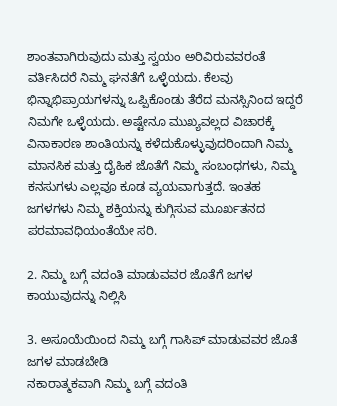ಶಾಂತವಾಗಿರುವುದು ಮತ್ತು ಸ್ವಯಂ ಅರಿವಿರುವವರಂತೆ ವರ್ತಿಸಿದರೆ ನಿಮ್ಮ ಘನತೆಗೆ ಒಳ್ಳೆಯದು. ಕೆಲವು ಭಿನ್ನಾಭಿಪ್ರಾಯಗಳನ್ನು ಒಪ್ಪಿಕೊಂಡು ತೆರೆದ ಮನಸ್ಸಿನಿಂದ ಇದ್ದರೆ ನಿಮಗೇ ಒಳ್ಳೆಯದು. ಅಷ್ಟೇನೂ ಮುಖ್ಯವಲ್ಲದ ವಿಚಾರಕ್ಕೆ ವಿನಾಕಾರಣ ಶಾಂತಿಯನ್ನು ಕಳೆದುಕೊಳ್ಳುವುದರಿಂದಾಗಿ ನಿಮ್ಮ ಮಾನಸಿಕ ಮತ್ತು ದೈಹಿಕ ಜೊತೆಗೆ ನಿಮ್ಮ ಸಂಬಂಧಗಳು, ನಿಮ್ಮ ಕನಸುಗಳು ಎಲ್ಲವೂ ಕೂಡ ವ್ಯಯವಾಗುತ್ತದೆ. ಇಂತಹ ಜಗಳಗಳು ನಿಮ್ಮ ಶಕ್ತಿಯನ್ನು ಕುಗ್ಗಿಸುವ ಮೂರ್ಖತನದ ಪರಮಾವಧಿಯಂತೆಯೇ ಸರಿ.

2. ನಿಮ್ಮ ಬಗ್ಗೆ ವದಂತಿ ಮಾಡುವವರ ಜೊತೆಗೆ ಜಗಳ ಕಾಯುವುದನ್ನು ನಿಲ್ಲಿಸಿ

3. ಅಸೂಯೆಯಿಂದ ನಿಮ್ಮ ಬಗ್ಗೆ ಗಾಸಿಪ್ ಮಾಡುವವರ ಜೊತೆ ಜಗಳ ಮಾಡಬೇಡಿ
ನಕಾರಾತ್ಮಕವಾಗಿ ನಿಮ್ಮ ಬಗ್ಗೆ ವದಂತಿ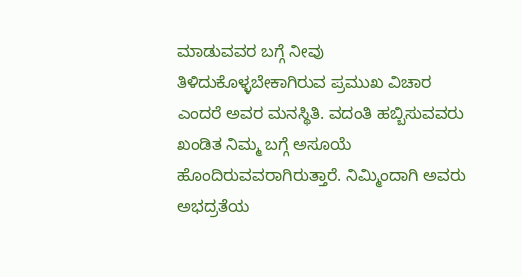ಮಾಡುವವರ ಬಗ್ಗೆ ನೀವು ತಿಳಿದುಕೊಳ್ಳಬೇಕಾಗಿರುವ ಪ್ರಮುಖ ವಿಚಾರ ಎಂದರೆ ಅವರ ಮನಸ್ಥಿತಿ. ವದಂತಿ ಹಬ್ಬಿಸುವವರು ಖಂಡಿತ ನಿಮ್ಮ ಬಗ್ಗೆ ಅಸೂಯೆ ಹೊಂದಿರುವವರಾಗಿರುತ್ತಾರೆ. ನಿಮ್ಮಿಂದಾಗಿ ಅವರು ಅಭದ್ರತೆಯ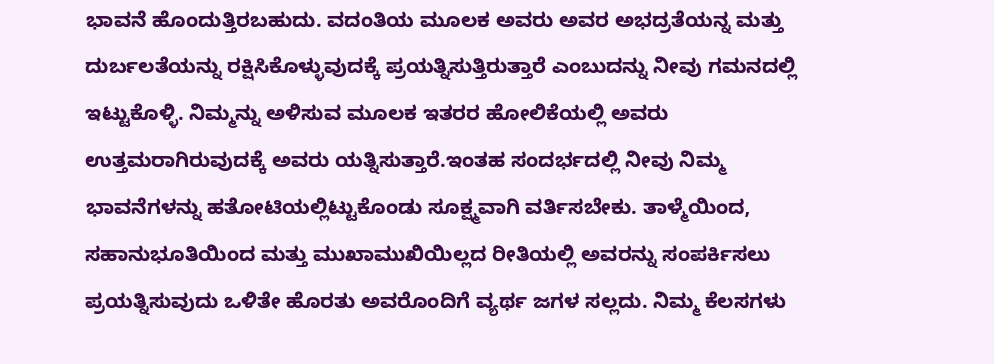ಭಾವನೆ ಹೊಂದುತ್ತಿರಬಹುದು. ವದಂತಿಯ ಮೂಲಕ ಅವರು ಅವರ ಅಭದ್ರತೆಯನ್ನ ಮತ್ತು ದುರ್ಬಲತೆಯನ್ನು ರಕ್ಷಿಸಿಕೊಳ್ಳುವುದಕ್ಕೆ ಪ್ರಯತ್ನಿಸುತ್ತಿರುತ್ತಾರೆ ಎಂಬುದನ್ನು ನೀವು ಗಮನದಲ್ಲಿ ಇಟ್ಟುಕೊಳ್ಳಿ. ನಿಮ್ಮನ್ನು ಅಳಿಸುವ ಮೂಲಕ ಇತರರ ಹೋಲಿಕೆಯಲ್ಲಿ ಅವರು ಉತ್ತಮರಾಗಿರುವುದಕ್ಕೆ ಅವರು ಯತ್ನಿಸುತ್ತಾರೆ.ಇಂತಹ ಸಂದರ್ಭದಲ್ಲಿ ನೀವು ನಿಮ್ಮ ಭಾವನೆಗಳನ್ನು ಹತೋಟಿಯಲ್ಲಿಟ್ಟುಕೊಂಡು ಸೂಕ್ಷ್ಮವಾಗಿ ವರ್ತಿಸಬೇಕು. ತಾಳ್ಮೆಯಿಂದ, ಸಹಾನುಭೂತಿಯಿಂದ ಮತ್ತು ಮುಖಾಮುಖಿಯಿಲ್ಲದ ರೀತಿಯಲ್ಲಿ ಅವರನ್ನು ಸಂಪರ್ಕಿಸಲು ಪ್ರಯತ್ನಿಸುವುದು ಒಳಿತೇ ಹೊರತು ಅವರೊಂದಿಗೆ ವ್ಯರ್ಥ ಜಗಳ ಸಲ್ಲದು. ನಿಮ್ಮ ಕೆಲಸಗಳು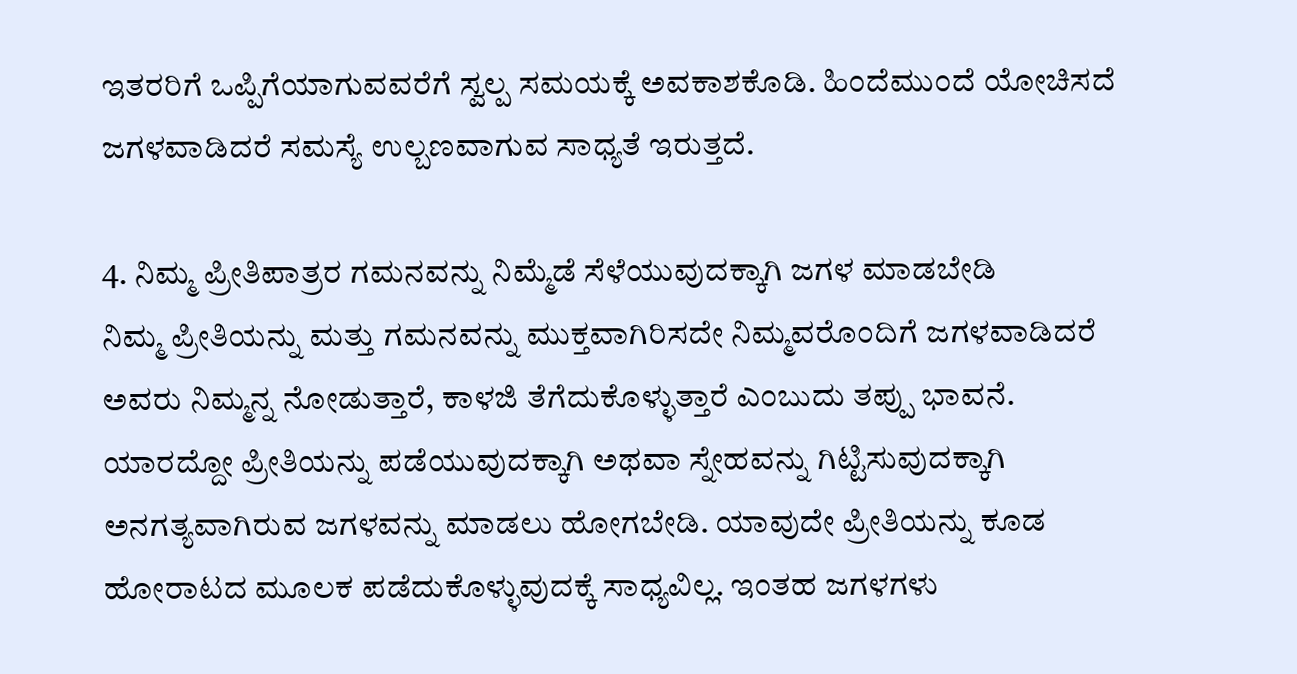ಇತರರಿಗೆ ಒಪ್ಪಿಗೆಯಾಗುವವರೆಗೆ ಸ್ವಲ್ಪ ಸಮಯಕ್ಕೆ ಅವಕಾಶಕೊಡಿ. ಹಿಂದೆಮುಂದೆ ಯೋಚಿಸದೆ ಜಗಳವಾಡಿದರೆ ಸಮಸ್ಯೆ ಉಲ್ಬಣವಾಗುವ ಸಾಧ್ಯತೆ ಇರುತ್ತದೆ.

4. ನಿಮ್ಮ ಪ್ರೀತಿಪಾತ್ರರ ಗಮನವನ್ನು ನಿಮ್ಮೆಡೆ ಸೆಳೆಯುವುದಕ್ಕಾಗಿ ಜಗಳ ಮಾಡಬೇಡಿ
ನಿಮ್ಮ ಪ್ರೀತಿಯನ್ನು ಮತ್ತು ಗಮನವನ್ನು ಮುಕ್ತವಾಗಿರಿಸದೇ ನಿಮ್ಮವರೊಂದಿಗೆ ಜಗಳವಾಡಿದರೆ ಅವರು ನಿಮ್ಮನ್ನ ನೋಡುತ್ತಾರೆ, ಕಾಳಜಿ ತೆಗೆದುಕೊಳ್ಳುತ್ತಾರೆ ಎಂಬುದು ತಪ್ಪು ಭಾವನೆ. ಯಾರದ್ದೋ ಪ್ರೀತಿಯನ್ನು ಪಡೆಯುವುದಕ್ಕಾಗಿ ಅಥವಾ ಸ್ನೇಹವನ್ನು ಗಿಟ್ಟಿಸುವುದಕ್ಕಾಗಿ ಅನಗತ್ಯವಾಗಿರುವ ಜಗಳವನ್ನು ಮಾಡಲು ಹೋಗಬೇಡಿ. ಯಾವುದೇ ಪ್ರೀತಿಯನ್ನು ಕೂಡ ಹೋರಾಟದ ಮೂಲಕ ಪಡೆದುಕೊಳ್ಳುವುದಕ್ಕೆ ಸಾಧ್ಯವಿಲ್ಲ. ಇಂತಹ ಜಗಳಗಳು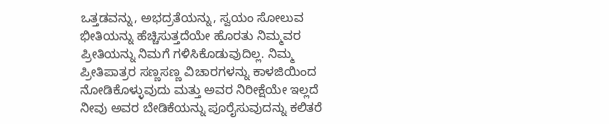ಒತ್ತಡವನ್ನು, ಅಭದ್ರತೆಯನ್ನು, ಸ್ವಯಂ ಸೋಲುವ ಭೀತಿಯನ್ನು ಹೆಚ್ಚಿಸುತ್ತದೆಯೇ ಹೊರತು ನಿಮ್ಮವರ ಪ್ರೀತಿಯನ್ನು ನಿಮಗೆ ಗಳಿಸಿಕೊಡುವುದಿಲ್ಲ. ನಿಮ್ಮ ಪ್ರೀತಿಪಾತ್ರರ ಸಣ್ಣಸಣ್ಣ ವಿಚಾರಗಳನ್ನು ಕಾಳಜಿಯಿಂದ ನೋಡಿಕೊಳ್ಳುವುದು ಮತ್ತು ಅವರ ನಿರೀಕ್ಷೆಯೇ ಇಲ್ಲದೆ ನೀವು ಅವರ ಬೇಡಿಕೆಯನ್ನು ಪೂರೈಸುವುದನ್ನು ಕಲಿತರೆ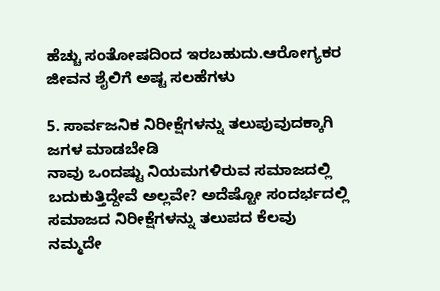ಹೆಚ್ಚು ಸಂತೋಷದಿಂದ ಇರಬಹುದು.ಆರೋಗ್ಯಕರ ಜೀವನ ಶೈಲಿಗೆ ಅಷ್ಟ ಸಲಹೆಗಳು

5. ಸಾರ್ವಜನಿಕ ನಿರೀಕ್ಷೆಗಳನ್ನು ತಲುಪುವುದಕ್ಕಾಗಿ ಜಗಳ ಮಾಡಬೇಡಿ
ನಾವು ಒಂದಷ್ಟು ನಿಯಮಗಳಿರುವ ಸಮಾಜದಲ್ಲಿ ಬದುಕುತ್ತಿದ್ದೇವೆ ಅಲ್ಲವೇ? ಅದೆಷ್ಟೋ ಸಂದರ್ಭದಲ್ಲಿ ಸಮಾಜದ ನಿರೀಕ್ಷೆಗಳನ್ನು ತಲುಪದ ಕೆಲವು ನಮ್ಮದೇ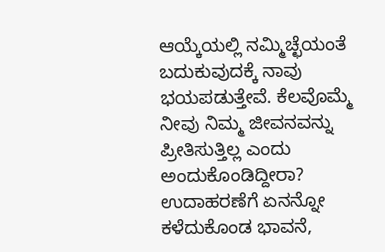ಆಯ್ಕೆಯಲ್ಲಿ ನಮ್ಮಿಚ್ಛೆಯಂತೆ ಬದುಕುವುದಕ್ಕೆ ನಾವು ಭಯಪಡುತ್ತೇವೆ. ಕೆಲವೊಮ್ಮೆ ನೀವು ನಿಮ್ಮ ಜೀವನವನ್ನು ಪ್ರೀತಿಸುತ್ತಿಲ್ಲ ಎಂದು ಅಂದುಕೊಂಡಿದ್ದೀರಾ? ಉದಾಹರಣೆಗೆ ಏನನ್ನೋ ಕಳೆದುಕೊಂಡ ಭಾವನೆ,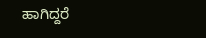ಹಾಗಿದ್ದರೆ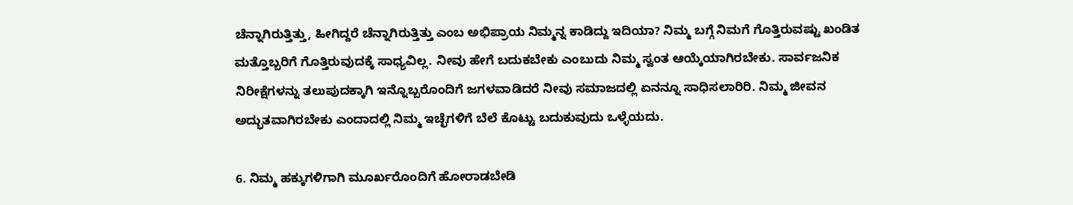ಚೆನ್ನಾಗಿರುತ್ತಿತ್ತು, ಹೀಗಿದ್ದರೆ ಚೆನ್ನಾಗಿರುತ್ತಿತ್ತು ಎಂಬ ಅಭಿಪ್ರಾಯ ನಿಮ್ಮನ್ನ ಕಾಡಿದ್ದು ಇದಿಯಾ? ನಿಮ್ಮ ಬಗ್ಗೆ ನಿಮಗೆ ಗೊತ್ತಿರುವಷ್ಟು ಖಂಡಿತ ಮತ್ತೊಬ್ಬರಿಗೆ ಗೊತ್ತಿರುವುದಕ್ಕೆ ಸಾಧ್ಯವಿಲ್ಲ. ನೀವು ಹೇಗೆ ಬದುಕಬೇಕು ಎಂಬುದು ನಿಮ್ಮ ಸ್ವಂತ ಆಯ್ಕೆಯಾಗಿರಬೇಕು. ಸಾರ್ವಜನಿಕ ನಿರೀಕ್ಷೆಗಳನ್ನು ತಲುಪುದಕ್ಕಾಗಿ ಇನ್ನೊಬ್ಬರೊಂದಿಗೆ ಜಗಳವಾಡಿದರೆ ನೀವು ಸಮಾಜದಲ್ಲಿ ಏನನ್ನೂ ಸಾಧಿಸಲಾರಿರಿ. ನಿಮ್ಮ ಜೀವನ ಅದ್ಭುತವಾಗಿರಬೇಕು ಎಂದಾದಲ್ಲಿ ನಿಮ್ಮ ಇಚ್ಛೆಗಳಿಗೆ ಬೆಲೆ ಕೊಟ್ಟು ಬದುಕುವುದು ಒಳ್ಳೆಯದು.

6. ನಿಮ್ಮ ಹಕ್ಕುಗಳಿಗಾಗಿ ಮೂರ್ಖರೊಂದಿಗೆ ಹೋರಾಡಬೇಡಿ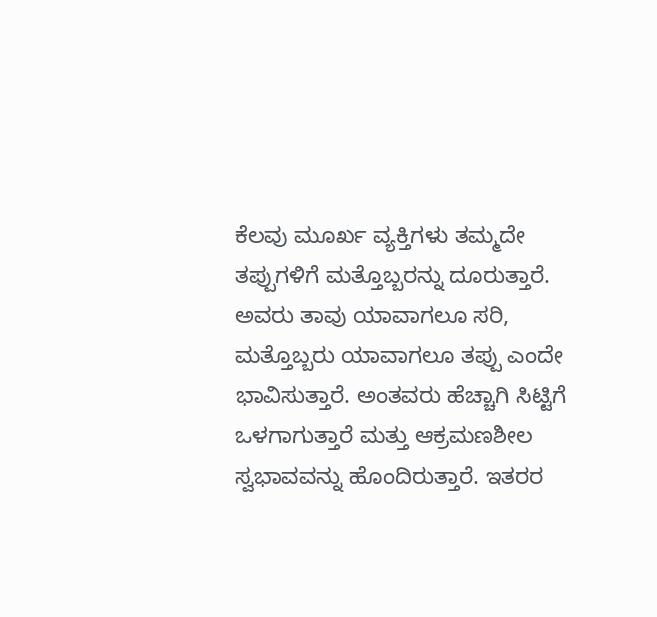ಕೆಲವು ಮೂರ್ಖ ವ್ಯಕ್ತಿಗಳು ತಮ್ಮದೇ ತಪ್ಪುಗಳಿಗೆ ಮತ್ತೊಬ್ಬರನ್ನು ದೂರುತ್ತಾರೆ. ಅವರು ತಾವು ಯಾವಾಗಲೂ ಸರಿ, ಮತ್ತೊಬ್ಬರು ಯಾವಾಗಲೂ ತಪ್ಪು ಎಂದೇ ಭಾವಿಸುತ್ತಾರೆ. ಅಂತವರು ಹೆಚ್ಚಾಗಿ ಸಿಟ್ಟಿಗೆ ಒಳಗಾಗುತ್ತಾರೆ ಮತ್ತು ಆಕ್ರಮಣಶೀಲ ಸ್ವಭಾವವನ್ನು ಹೊಂದಿರುತ್ತಾರೆ. ಇತರರ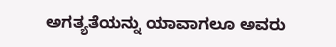ಅಗತ್ಯತೆಯನ್ನು ಯಾವಾಗಲೂ ಅವರು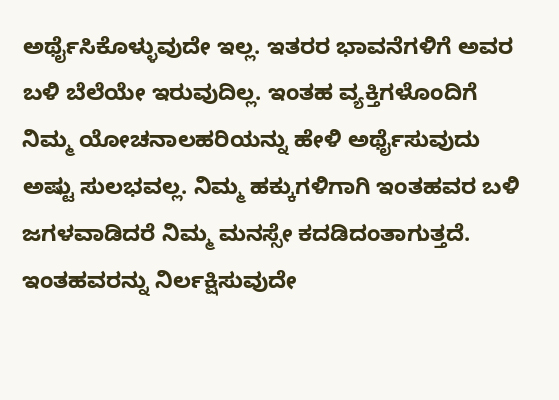ಅರ್ಥೈಸಿಕೊಳ್ಳುವುದೇ ಇಲ್ಲ. ಇತರರ ಭಾವನೆಗಳಿಗೆ ಅವರ ಬಳಿ ಬೆಲೆಯೇ ಇರುವುದಿಲ್ಲ. ಇಂತಹ ವ್ಯಕ್ತಿಗಳೊಂದಿಗೆ ನಿಮ್ಮ ಯೋಚನಾಲಹರಿಯನ್ನು ಹೇಳಿ ಅರ್ಥೈಸುವುದು ಅಷ್ಟು ಸುಲಭವಲ್ಲ. ನಿಮ್ಮ ಹಕ್ಕುಗಳಿಗಾಗಿ ಇಂತಹವರ ಬಳಿ ಜಗಳವಾಡಿದರೆ ನಿಮ್ಮ ಮನಸ್ಸೇ ಕದಡಿದಂತಾಗುತ್ತದೆ. ಇಂತಹವರನ್ನು ನಿರ್ಲಕ್ಷಿಸುವುದೇ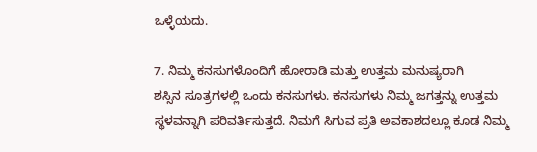ಒಳ್ಳೆಯದು.

7. ನಿಮ್ಮ ಕನಸುಗಳೊಂದಿಗೆ ಹೋರಾಡಿ ಮತ್ತು ಉತ್ತಮ ಮನುಷ್ಯರಾಗಿ
ಶಸ್ಸಿನ ಸೂತ್ರಗಳಲ್ಲಿ ಒಂದು ಕನಸುಗಳು. ಕನಸುಗಳು ನಿಮ್ಮ ಜಗತ್ತನ್ನು ಉತ್ತಮ ಸ್ಥಳವನ್ನಾಗಿ ಪರಿವರ್ತಿಸುತ್ತದೆ. ನಿಮಗೆ ಸಿಗುವ ಪ್ರತಿ ಅವಕಾಶದಲ್ಲೂ ಕೂಡ ನಿಮ್ಮ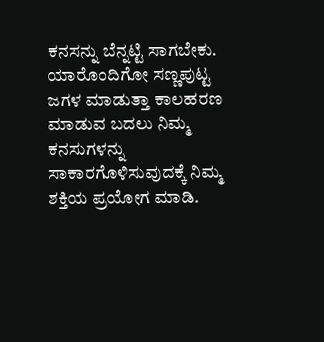ಕನಸನ್ನು ಬೆನ್ನಟ್ಟಿ ಸಾಗಬೇಕು. ಯಾರೊಂದಿಗೋ ಸಣ್ಣಪುಟ್ಟ ಜಗಳ ಮಾಡುತ್ತಾ ಕಾಲಹರಣ ಮಾಡುವ ಬದಲು ನಿಮ್ಮ ಕನಸುಗಳನ್ನು ಸಾಕಾರಗೊಳಿಸುವುದಕ್ಕೆ ನಿಮ್ಮ ಶಕ್ತಿಯ ಪ್ರಯೋಗ ಮಾಡಿ.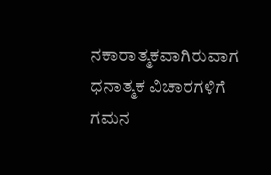ನಕಾರಾತ್ಮಕವಾಗಿರುವಾಗ ಧನಾತ್ಮಕ ವಿಚಾರಗಳಿಗೆ ಗಮನ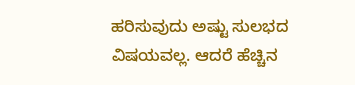ಹರಿಸುವುದು ಅಷ್ಟು ಸುಲಭದ ವಿಷಯವಲ್ಲ. ಆದರೆ ಹೆಚ್ಚಿನ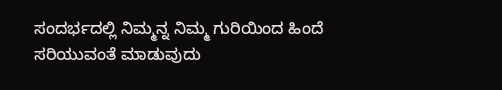ಸಂದರ್ಭದಲ್ಲಿ ನಿಮ್ಮನ್ನ ನಿಮ್ಮ ಗುರಿಯಿಂದ ಹಿಂದೆ ಸರಿಯುವಂತೆ ಮಾಡುವುದು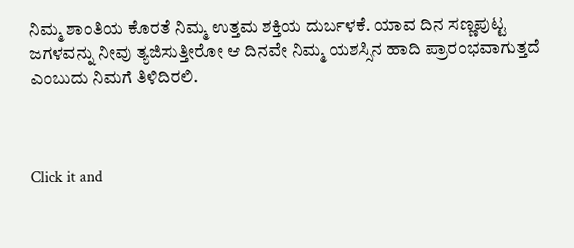ನಿಮ್ಮ ಶಾಂತಿಯ ಕೊರತೆ ನಿಮ್ಮ ಉತ್ತಮ ಶಕ್ತಿಯ ದುರ್ಬಳಕೆ. ಯಾವ ದಿನ ಸಣ್ಣಪುಟ್ಟ ಜಗಳವನ್ನು ನೀವು ತ್ಯಜಿಸುತ್ತೀರೋ ಆ ದಿನವೇ ನಿಮ್ಮ ಯಶಸ್ಸಿನ ಹಾದಿ ಪ್ರಾರಂಭವಾಗುತ್ತದೆ ಎಂಬುದು ನಿಮಗೆ ತಿಳಿದಿರಲಿ.



Click it and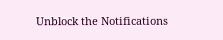Unblock the Notifications